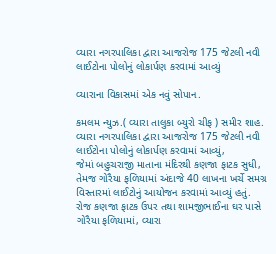વ્યારા નગરપાલિકા દ્વારા આજરોજ 175 જેટલી નવી લાઈટોના પોલોનું લોકાર્પણ કરવામાં આવ્યું

વ્યારાના વિકાસમાં એક નવું સોપાન.

કમલમ ન્યુઝ.( વ્યારા તાલુકા બ્યુરો ચીફ ) સમીર શાહ.
વ્યારા નગરપાલિકા દ્વારા આજરોજ 175 જેટલી નવી લાઈટોના પોલોનું લોકાર્પણ કરવામાં આવ્યું,
જેમાં બહુચરાજી માતાના મંદિરથી કણજા ફાટક સુધી, તેમજ ગોરૈયા ફળિયામાં અંદાજે 40 લાખના ખર્ચે સમગ્ર વિસ્તારમાં લાઈટોનું આયોજન કરવામાં આવ્યું હતું.
રોજ કણજા ફાટક ઉપર તથા શામજીભાઈના ઘર પાસે ગોરૈયા ફળિયામાં, વ્યારા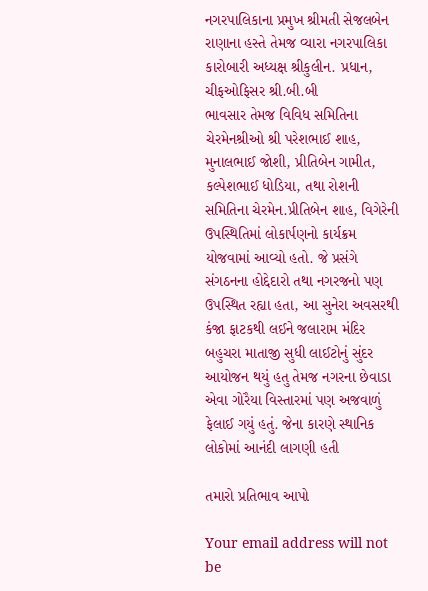નગરપાલિકાના પ્રમુખ શ્રીમતી સેજલબેન રાણાના હસ્તે તેમજ વ્યારા નગરપાલિકા કારોબારી અધ્યક્ષ શ્રીકુલીન. પ્રધાન, ચીફઓફિસર શ્રી.બી.બી
ભાવસાર તેમજ વિવિધ સમિતિના ચેરમેનશ્રીઓ શ્રી પરેશભાઈ શાહ, મુનાલભાઈ જોશી, પ્રીતિબેન ગામીત, કલ્પેશભાઈ ધોડિયા, તથા રોશની સમિતિના ચેરમેન.પ્રીતિબેન શાહ, વિગેરેની ઉપસ્થિતિમાં લોકાર્પણનો કાર્યક્રમ યોજવામાં આવ્યો હતો. જે પ્રસંગે સંગઠનના હોદ્દેદારો તથા નગરજનો પણ ઉપસ્થિત રહ્યા હતા, આ સુનેરા અવસરથી કંજા ફાટકથી લઈને જલારામ મંદિર બહુચરા માતાજી સુધી લાઈટોનું સુંદર આયોજન થયું હતુ તેમજ નગરના છેવાડા એવા ગોરૈયા વિસ્તારમાં પણ અજવાળું ફેલાઈ ગયું હતું. જેના કારણે સ્થાનિક લોકોમાં આનંદી લાગણી હતી

તમારો પ્રતિભાવ આપો

Your email address will not be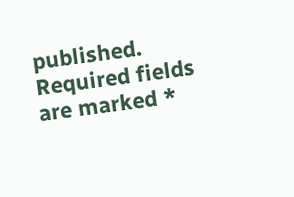published. Required fields are marked *